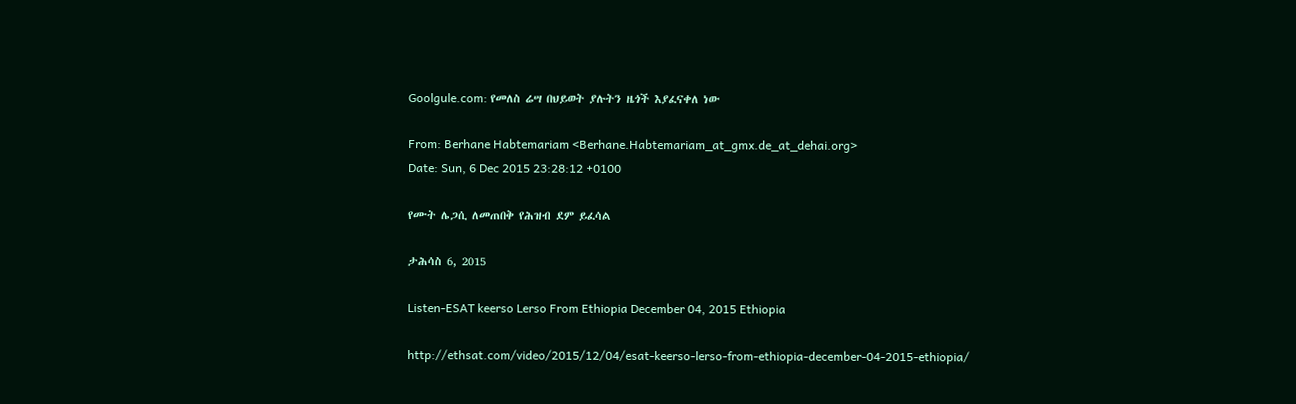Goolgule.com: የመለስ ሬሣ በህይወት ያሉትን ዜጎች እያፈናቀለ ነው

From: Berhane Habtemariam <Berhane.Habtemariam_at_gmx.de_at_dehai.org>
Date: Sun, 6 Dec 2015 23:28:12 +0100

የሙት ሌጋሲ ለመጠበቅ የሕዝብ ደም ይፈሳል

ታሕሳስ 6, 2015

Listen-ESAT keerso Lerso From Ethiopia December 04, 2015 Ethiopia

http://ethsat.com/video/2015/12/04/esat-keerso-lerso-from-ethiopia-december-04-2015-ethiopia/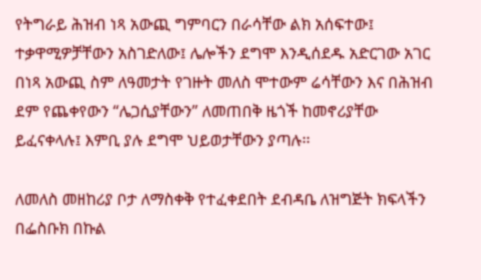የትግራይ ሕዝብ ነጻ አውጪ ግምባርን በራሳቸው ልክ አሰፍተው፤ ተቃዋሚዎቻቸውን አስገድለው፤ ሌሎችን ደግሞ እንዲሰደዱ አድርገው አገር በነጻ አውጪ ስም ለዓመታት የገዙት መለስ ሞተውም ሬሳቸውን እና በሕዝብ ደም የጨቀየውን “ሌጋሲያቸውን” ለመጠበቅ ዜጎች ከመኖሪያቸው ይፈናቀላሉ፤ እምቢ ያሉ ደግሞ ህይወታቸውን ያጣሉ፡፡

ለመለስ መዘከሪያ ቦታ ለማስቀቅ የተፈቀደበት ደብዳቤ ለዝግጅት ክፍላችን በፌስቡክ በኩል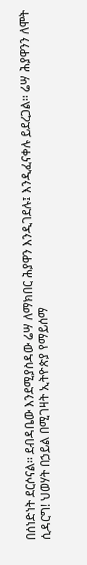በሰነድነት ደርሶናል፡፡ ደብዳቤው እንደሚያስዳው ሬሣ ለማክበር ሕያዋን እንዲገደሉ፤ እንዲፈናቀሉ ይደረጋል፡፡ ሬሣ ሕያዋንን ለሞት ሲዳርግ! ህወሃት በኃይል በሚገዛት ኢትዮጵያ የማይሰማ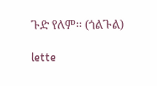ጉድ የለም፡፡ (ጎልጉል)

lette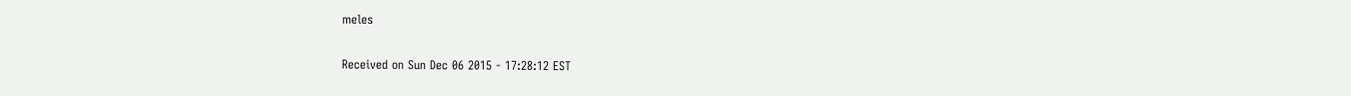meles

Received on Sun Dec 06 2015 - 17:28:12 EST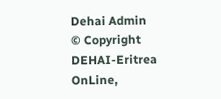Dehai Admin
© Copyright DEHAI-Eritrea OnLine,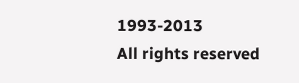1993-2013
All rights reserved